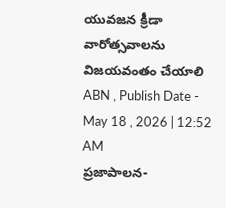యువజన క్రీడా వారోత్సవాలను విజయవంతం చేయాలి
ABN , Publish Date - May 18 , 2026 | 12:52 AM
ప్రజాపాలన-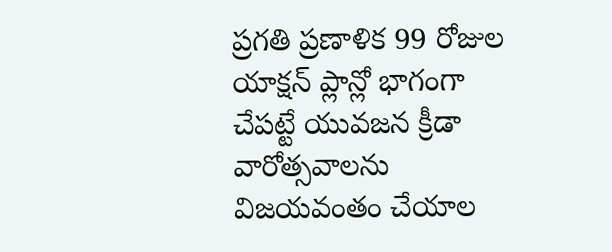ప్రగతి ప్రణాళిక 99 రోజుల యాక్షన్ ప్లాన్లో భాగంగా చేపట్టే యువజన క్రీడా వారోత్సవాలను విజయవంతం చేయాల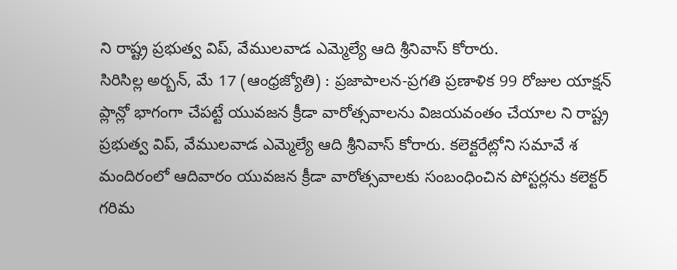ని రాష్ట్ర ప్రభుత్వ విప్, వేములవాడ ఎమ్మెల్యే ఆది శ్రీనివాస్ కోరారు.
సిరిసిల్ల అర్బన్, మే 17 (ఆంధ్రజ్యోతి) : ప్రజాపాలన-ప్రగతి ప్రణాళిక 99 రోజుల యాక్షన్ ప్లాన్లో భాగంగా చేపట్టే యువజన క్రీడా వారోత్సవాలను విజయవంతం చేయాల ని రాష్ట్ర ప్రభుత్వ విప్, వేములవాడ ఎమ్మెల్యే ఆది శ్రీనివాస్ కోరారు. కలెక్టరేట్లోని సమావే శ మందిరంలో ఆదివారం యువజన క్రీడా వారోత్సవాలకు సంబంధించిన పోస్టర్లను కలెక్టర్ గరిమ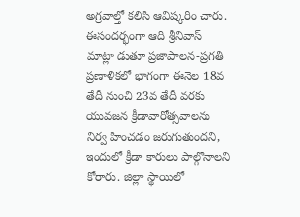అగ్రవాల్తో కలిసి ఆవిష్కరిం చారు. ఈసందర్భంగా ఆది శ్రీనివాస్ మాట్లా డుతూ ప్రజాపాలన-ప్రగతి ప్రణాళికలో భాగంగా ఈనెల 18వ తేదీ నుంచి 23వ తేదీ వరకు యువజన క్రీడావారోత్సవాలను నిర్వ హించడం జరుగుతుందని, ఇందులో క్రీడా కారులు పాల్గొనాలని కోరారు. జిల్లా స్థాయిలో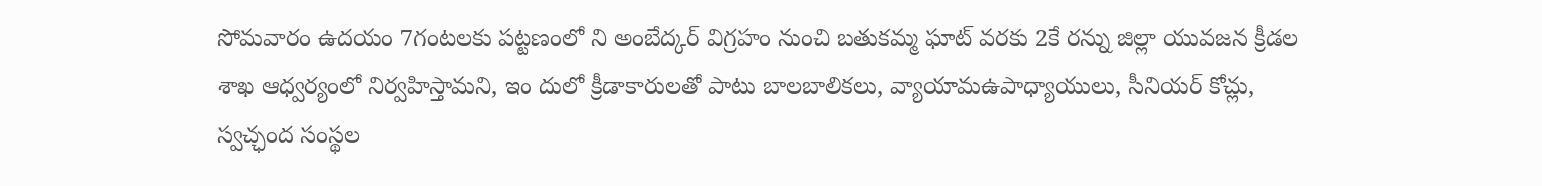సోమవారం ఉదయం 7గంటలకు పట్టణంలో ని అంబేద్కర్ విగ్రహం నుంచి బతుకమ్మ ఘాట్ వరకు 2కే రన్ను జిల్లా యువజన క్రీడల శాఖ ఆధ్వర్యంలో నిర్వహిస్తామని, ఇం దులో క్రీడాకారులతో పాటు బాలబాలికలు, వ్యాయామఉపాధ్యాయులు, సీనియర్ కోచ్లు, స్వచ్ఛంద సంస్థల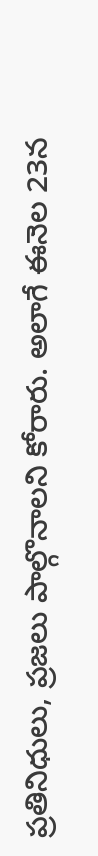ప్రతినిధులు, ప్రజలు పాల్గొనాలని కోరారు. అలాగే ఈనెల 23న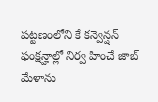పట్టణంలోని కే కన్వెన్షన్ ఫంక్షన్హాల్లో నిర్వ హించే జాబ్ మేళాను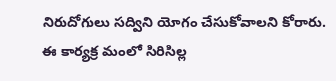నిరుదోగులు సద్విని యోగం చేసుకోవాలని కోరారు. ఈ కార్యక్ర మంలో సిరిసిల్ల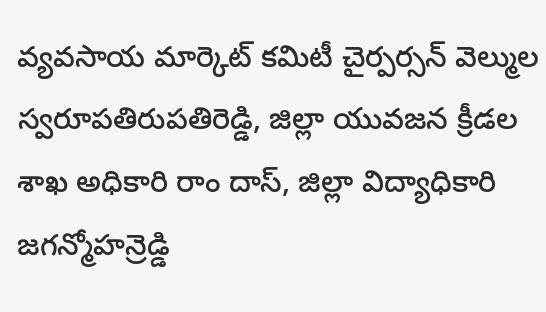వ్యవసాయ మార్కెట్ కమిటీ చైర్పర్సన్ వెల్ముల స్వరూపతిరుపతిరెడ్డి, జిల్లా యువజన క్రీడల శాఖ అధికారి రాం దాస్, జిల్లా విద్యాధికారి జగన్మోహన్రెడ్డి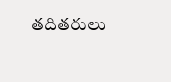తదితరులు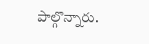పాల్గొన్నారు.